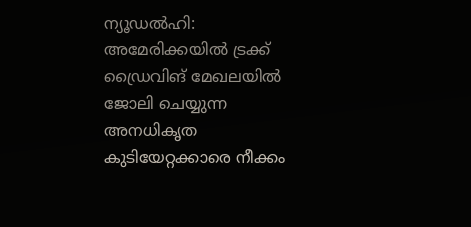ന്യൂഡൽഹി: അമേരിക്കയിൽ ട്രക്ക് ഡ്രൈവിങ് മേഖലയിൽ ജോലി ചെയ്യുന്ന അനധികൃത കുടിയേറ്റക്കാരെ നീക്കം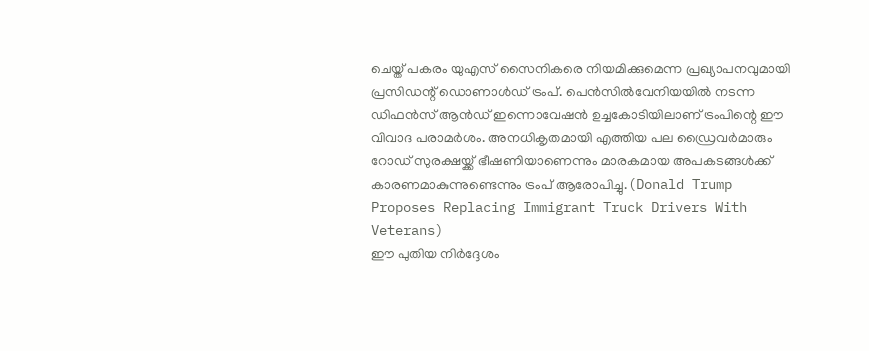ചെയ്ത് പകരം യുഎസ് സൈനികരെ നിയമിക്കുമെന്ന പ്രഖ്യാപനവുമായി പ്രസിഡന്റ് ഡൊണാൾഡ് ട്രംപ്. പെൻസിൽവേനിയയിൽ നടന്ന ഡിഫൻസ് ആൻഡ് ഇന്നൊവേഷൻ ഉച്ചകോടിയിലാണ് ട്രംപിന്റെ ഈ വിവാദ പരാമർശം. അനധികൃതമായി എത്തിയ പല ഡ്രൈവർമാരും റോഡ് സുരക്ഷയ്ക്ക് ഭീഷണിയാണെന്നും മാരകമായ അപകടങ്ങൾക്ക് കാരണമാകുന്നുണ്ടെന്നും ട്രംപ് ആരോപിച്ചു.(Donald Trump Proposes Replacing Immigrant Truck Drivers With Veterans)
ഈ പുതിയ നിർദ്ദേശം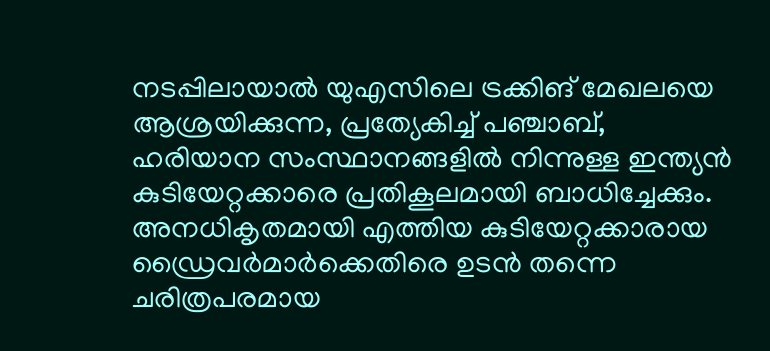നടപ്പിലായാൽ യുഎസിലെ ട്രക്കിങ് മേഖലയെ ആശ്രയിക്കുന്ന, പ്രത്യേകിച്ച് പഞ്ചാബ്, ഹരിയാന സംസ്ഥാനങ്ങളിൽ നിന്നുള്ള ഇന്ത്യൻ കുടിയേറ്റക്കാരെ പ്രതികൂലമായി ബാധിച്ചേക്കും. അനധികൃതമായി എത്തിയ കുടിയേറ്റക്കാരായ ഡ്രൈവർമാർക്കെതിരെ ഉടൻ തന്നെ ചരിത്രപരമായ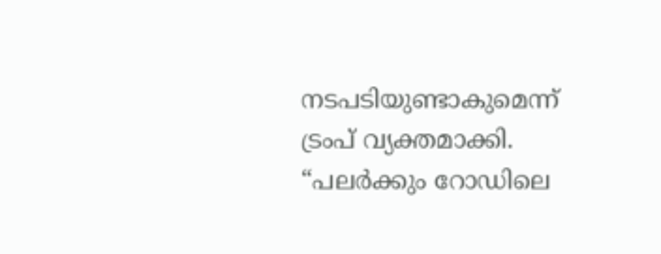നടപടിയുണ്ടാകുമെന്ന് ട്രംപ് വ്യക്തമാക്കി. “പലർക്കും റോഡിലെ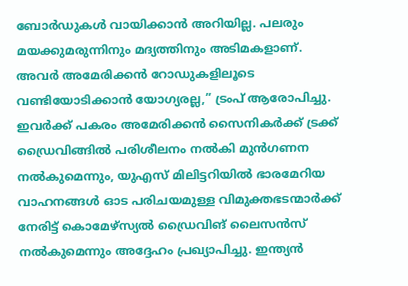ബോർഡുകൾ വായിക്കാൻ അറിയില്ല. പലരും മയക്കുമരുന്നിനും മദ്യത്തിനും അടിമകളാണ്. അവർ അമേരിക്കൻ റോഡുകളിലൂടെ വണ്ടിയോടിക്കാൻ യോഗ്യരല്ല,” ട്രംപ് ആരോപിച്ചു.
ഇവർക്ക് പകരം അമേരിക്കൻ സൈനികർക്ക് ട്രക്ക് ഡ്രൈവിങ്ങിൽ പരിശീലനം നൽകി മുൻഗണന നൽകുമെന്നും, യുഎസ് മിലിട്ടറിയിൽ ഭാരമേറിയ വാഹനങ്ങൾ ഓട പരിചയമുള്ള വിമുക്തഭടന്മാർക്ക് നേരിട്ട് കൊമേഴ്സ്യൽ ഡ്രൈവിങ് ലൈസൻസ് നൽകുമെന്നും അദ്ദേഹം പ്രഖ്യാപിച്ചു. ഇന്ത്യൻ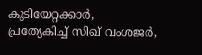കുടിയേറ്റക്കാർ, പ്രത്യേകിച്ച് സിഖ് വംശജർ,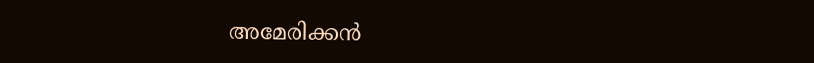അമേരിക്കൻ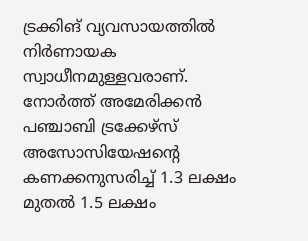ട്രക്കിങ് വ്യവസായത്തിൽ നിർണായക സ്വാധീനമുള്ളവരാണ്. നോർത്ത് അമേരിക്കൻ പഞ്ചാബി ട്രക്കേഴ്സ് അസോസിയേഷന്റെ കണക്കനുസരിച്ച് 1.3 ലക്ഷം മുതൽ 1.5 ലക്ഷം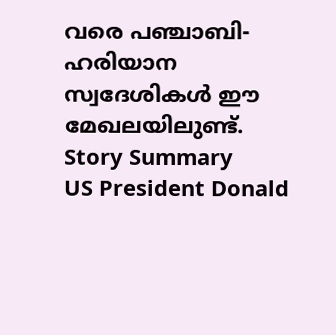വരെ പഞ്ചാബി-ഹരിയാന സ്വദേശികൾ ഈ മേഖലയിലുണ്ട്.
Story Summary
US President Donald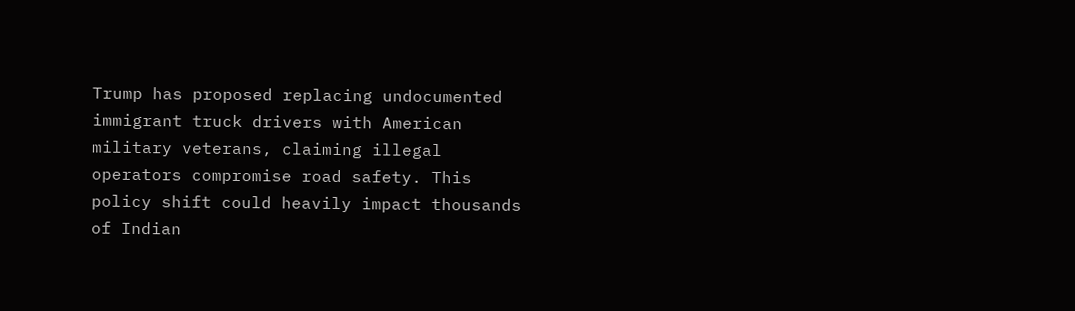Trump has proposed replacing undocumented immigrant truck drivers with American military veterans, claiming illegal operators compromise road safety. This policy shift could heavily impact thousands of Indian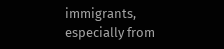immigrants, especially from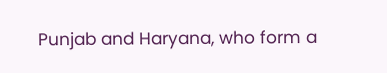Punjab and Haryana, who form a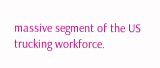massive segment of the US trucking workforce.